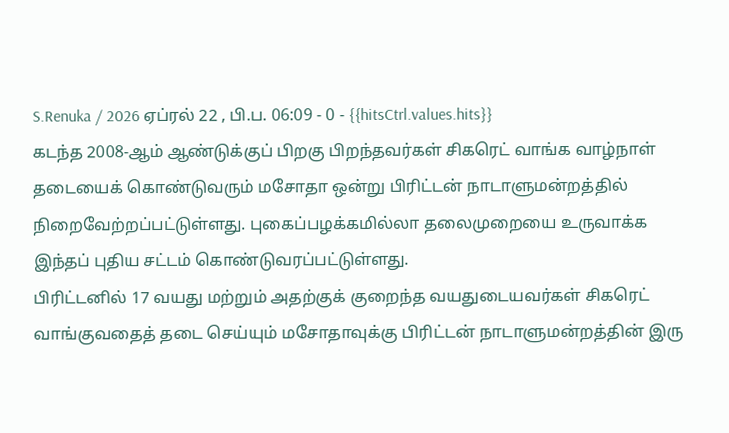S.Renuka / 2026 ஏப்ரல் 22 , பி.ப. 06:09 - 0 - {{hitsCtrl.values.hits}}
கடந்த 2008-ஆம் ஆண்டுக்குப் பிறகு பிறந்தவர்கள் சிகரெட் வாங்க வாழ்நாள் தடையைக் கொண்டுவரும் மசோதா ஒன்று பிரிட்டன் நாடாளுமன்றத்தில் நிறைவேற்றப்பட்டுள்ளது. புகைப்பழக்கமில்லா தலைமுறையை உருவாக்க இந்தப் புதிய சட்டம் கொண்டுவரப்பட்டுள்ளது.
பிரிட்டனில் 17 வயது மற்றும் அதற்குக் குறைந்த வயதுடையவர்கள் சிகரெட் வாங்குவதைத் தடை செய்யும் மசோதாவுக்கு பிரிட்டன் நாடாளுமன்றத்தின் இரு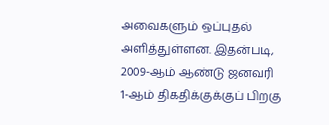அவைகளும் ஒப்புதல் அளித்துள்ளன. இதன்படி, 2009-ஆம் ஆண்டு ஜனவரி 1-ஆம் திகதிக்குக்குப் பிறகு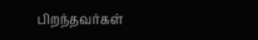பிறந்தவர்கள்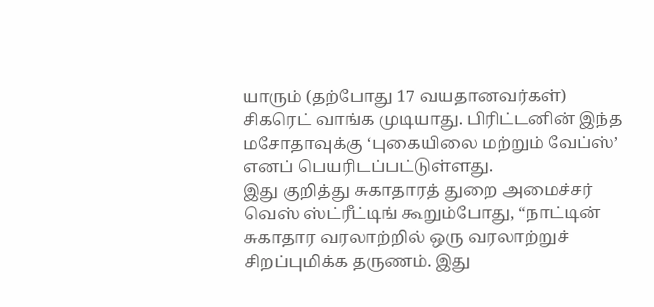யாரும் (தற்போது 17 வயதானவர்கள்) சிகரெட் வாங்க முடியாது. பிரிட்டனின் இந்த மசோதாவுக்கு ‘புகையிலை மற்றும் வேப்ஸ்’ எனப் பெயரிடப்பட்டுள்ளது.
இது குறித்து சுகாதாரத் துறை அமைச்சர் வெஸ் ஸ்ட்ரீட்டிங் கூறும்போது, “நாட்டின் சுகாதார வரலாற்றில் ஒரு வரலாற்றுச் சிறப்புமிக்க தருணம். இது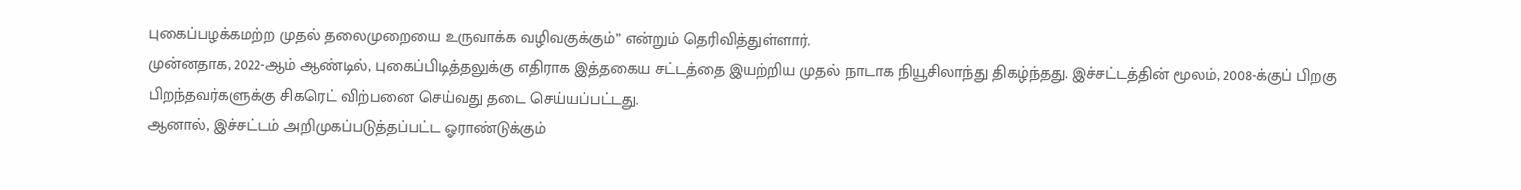புகைப்பழக்கமற்ற முதல் தலைமுறையை உருவாக்க வழிவகுக்கும்” என்றும் தெரிவித்துள்ளார்.
முன்னதாக, 2022-ஆம் ஆண்டில், புகைப்பிடித்தலுக்கு எதிராக இத்தகைய சட்டத்தை இயற்றிய முதல் நாடாக நியூசிலாந்து திகழ்ந்தது. இச்சட்டத்தின் மூலம், 2008-க்குப் பிறகு பிறந்தவர்களுக்கு சிகரெட் விற்பனை செய்வது தடை செய்யப்பட்டது.
ஆனால், இச்சட்டம் அறிமுகப்படுத்தப்பட்ட ஓராண்டுக்கும்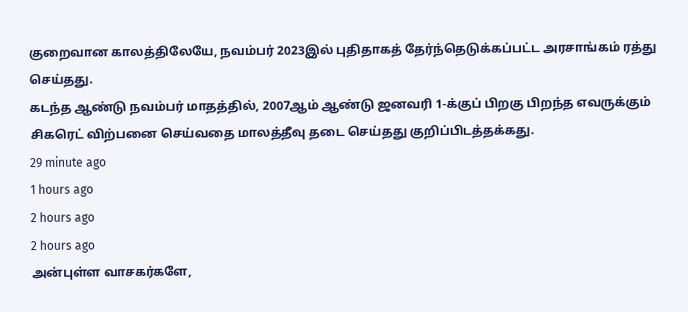குறைவான காலத்திலேயே, நவம்பர் 2023இல் புதிதாகத் தேர்ந்தெடுக்கப்பட்ட அரசாங்கம் ரத்து செய்தது.
கடந்த ஆண்டு நவம்பர் மாதத்தில், 2007ஆம் ஆண்டு ஜனவரி 1-க்குப் பிறகு பிறந்த எவருக்கும் சிகரெட் விற்பனை செய்வதை மாலத்தீவு தடை செய்தது குறிப்பிடத்தக்கது.
29 minute ago
1 hours ago
2 hours ago
2 hours ago
அன்புள்ள வாசகர்களே,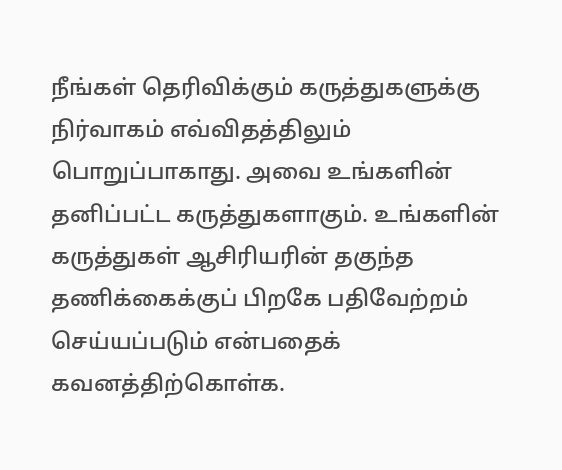நீங்கள் தெரிவிக்கும் கருத்துகளுக்கு நிர்வாகம் எவ்விதத்திலும் பொறுப்பாகாது. அவை உங்களின் தனிப்பட்ட கருத்துகளாகும். உங்களின் கருத்துகள் ஆசிரியரின் தகுந்த தணிக்கைக்குப் பிறகே பதிவேற்றம் செய்யப்படும் என்பதைக் கவனத்திற்கொள்க.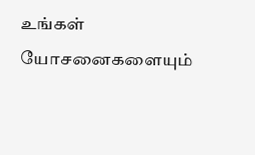உங்கள் யோசனைகளையும்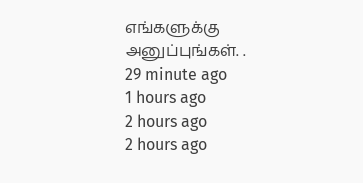எங்களுக்கு அனுப்புங்கள். .
29 minute ago
1 hours ago
2 hours ago
2 hours ago